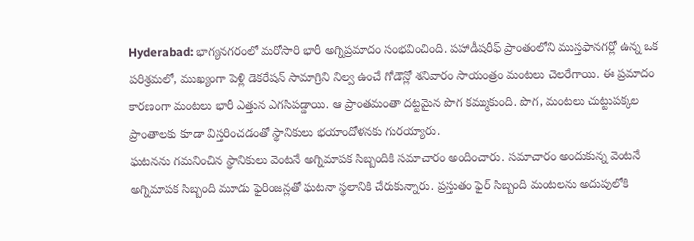Hyderabad: భాగ్యనగరంలో మరోసారి భారీ అగ్నిప్రమాదం సంభవించింది. పహాడీషరీఫ్ ప్రాంతంలోని ముస్తఫానగర్లో ఉన్న ఒక పరిశ్రమలో, ముఖ్యంగా పెళ్లి డెకరేషన్ సామాగ్రిని నిల్వ ఉంచే గోడౌన్లో శనివారం సాయంత్రం మంటలు చెలరేగాయి. ఈ ప్రమాదం కారణంగా మంటలు భారీ ఎత్తున ఎగసిపడ్డాయి. ఆ ప్రాంతమంతా దట్టమైన పొగ కమ్ముకుంది. పొగ, మంటలు చుట్టుపక్కల ప్రాంతాలకు కూడా విస్తరించడంతో స్థానికులు భయాందోళనకు గురయ్యారు.
ఘటనను గమనించిన స్థానికులు వెంటనే అగ్నిమాపక సిబ్బందికి సమాచారం అందించారు. సమాచారం అందుకున్న వెంటనే అగ్నిమాపక సిబ్బంది మూడు ఫైరింజన్లతో ఘటనా స్థలానికి చేరుకున్నారు. ప్రస్తుతం ఫైర్ సిబ్బంది మంటలను అదుపులోకి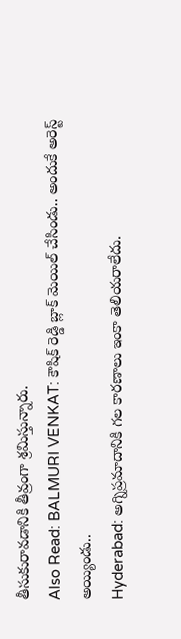తీసుకురావడానికి తీవ్రంగా శ్రమిస్తున్నారు.
Also Read: BALMURI VENKAT: కౌషిక్ రెడ్డి బ్లాక్ మెయిల్ చేసిండు.. అందుకే అరెస్ట్ అయ్యిండు..
Hyderabad: అగ్నిప్రమాదానికి గల కారణాలు ఇంకా తెలియరాలేదు.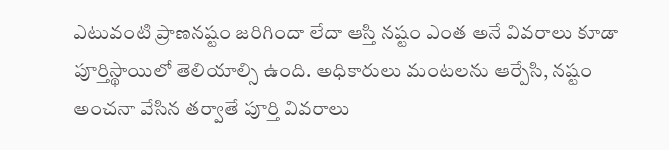ఎటువంటి ప్రాణనష్టం జరిగిందా లేదా ఆస్తి నష్టం ఎంత అనే వివరాలు కూడా పూర్తిస్థాయిలో తెలియాల్సి ఉంది. అధికారులు మంటలను ఆర్పేసి, నష్టం అంచనా వేసిన తర్వాతే పూర్తి వివరాలు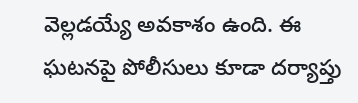వెల్లడయ్యే అవకాశం ఉంది. ఈ ఘటనపై పోలీసులు కూడా దర్యాప్తు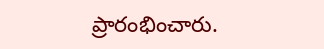ప్రారంభించారు.